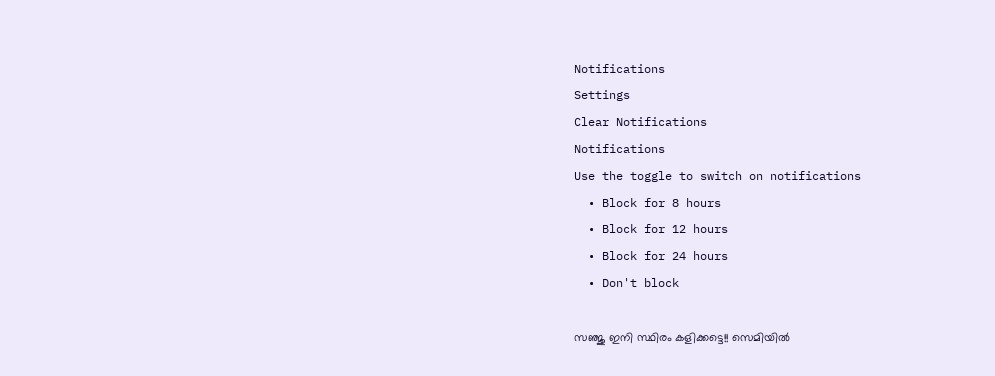Notifications
Settings
Clear Notifications
Notifications
Use the toggle to switch on notifications
  • Block for 8 hours
  • Block for 12 hours
  • Block for 24 hours
  • Don't block

സഞ്ജു ഇനി സ്ഥിരം കളിക്കട്ടെ!! സെമിയില്‍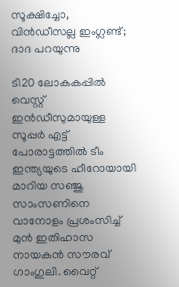സൂക്ഷിച്ചോ, വിന്‍ഡീസല്ല ഇംഗ്ലണ്ട്; ദാദ പറയുന്നു

ടി20 ലോകകപ്പില്‍ വെസ്റ്റ് ഇന്‍ഡീസുമായുള്ള സൂപ്പര്‍ എട്ട് പോരാട്ടത്തില്‍ ടീം ഇന്ത്യയുടെ ഹീറോയായി മാറിയ സഞ്ജു സാംസണിനെ വാനോളം പ്രശംസിച്ച് മുന്‍ ഇതിഹാസ നായകന്‍ സൗരവ് ഗാംഗുലി. വൈറ്റ്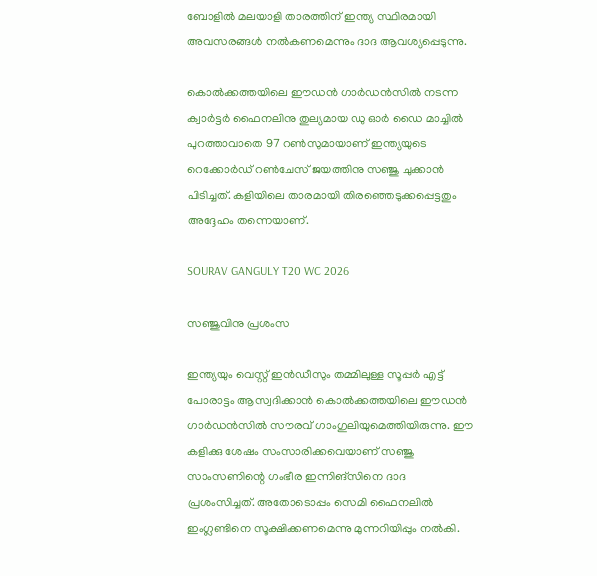ബോളില്‍ മലയാളി താരത്തിന് ഇന്ത്യ സ്ഥിരമായി അവസരങ്ങള്‍ നല്‍കണമെന്നും ദാദ ആവശ്യപ്പെടുന്നു.

കൊല്‍ക്കത്തയിലെ ഈഡന്‍ ഗാര്‍ഡന്‍സില്‍ നടന്ന ക്വാര്‍ട്ടര്‍ ഫൈനലിനു തുല്യമായ ഡു ഓര്‍ ഡൈ മാച്ചില്‍ പുറത്താവാതെ 97 റണ്‍സുമായാണ് ഇന്ത്യയുടെ റെക്കോര്‍ഡ് റണ്‍ചേസ് ജയത്തിനു സഞ്ജു ചുക്കാന്‍ പിടിച്ചത്. കളിയിലെ താരമായി തിരഞ്ഞെടുക്കപ്പെട്ടതും അദ്ദേഹം തന്നെയാണ്.

SOURAV GANGULY T20 WC 2026

സഞ്ജുവിനു പ്രശംസ

ഇന്ത്യയും വെസ്റ്റ് ഇന്‍ഡീസും തമ്മിലുള്ള സൂപ്പര്‍ എട്ട് പോരാട്ടം ആസ്വദിക്കാന്‍ കൊല്‍ക്കത്തയിലെ ഈഡന്‍ ഗാര്‍ഡന്‍സില്‍ സൗരവ് ഗാംഗുലിയുമെത്തിയിരുന്നു. ഈ കളിക്കു ശേഷം സംസാരിക്കവെയാണ് സഞ്ജു സാംസണിന്റെ ഗംഭീര ഇന്നിങ്‌സിനെ ദാദ പ്രശംസിച്ചത്. അതോടൊപ്പം സെമി ഫൈനലില്‍ ഇംഗ്ലണ്ടിനെ സൂക്ഷിക്കണമെന്നു മുന്നറിയിപ്പും നല്‍കി.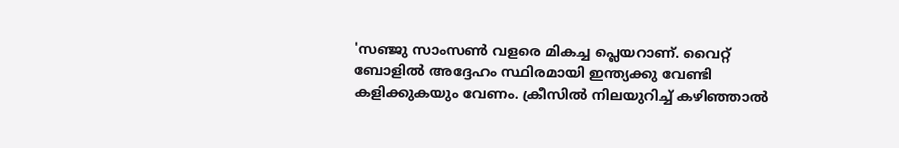'സഞ്ജു സാംസണ്‍ വളരെ മികച്ച പ്ലെയറാണ്. വൈറ്റ് ബോളില്‍ അദ്ദേഹം സ്ഥിരമായി ഇന്ത്യക്കു വേണ്ടി കളിക്കുകയും വേണം. ക്രീസില്‍ നിലയുറിച്ച് കഴിഞ്ഞാല്‍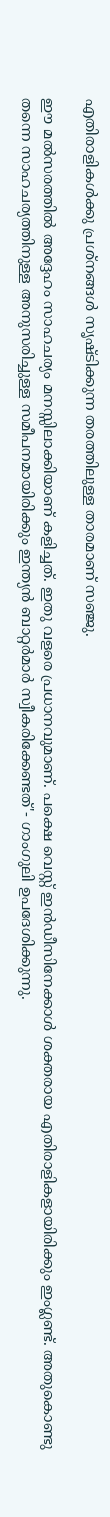എതിരാളികള്‍ക്കു പ്രശ്‌നങ്ങള്‍ സൃഷ്ടിക്കുന്ന തരത്തിലുള്ള താരമാണ് സഞ്ജു.

ഈ മല്‍സരത്തില്‍ അദ്ദേഹം സാഹചര്യം മനസ്സിലാക്കിയാണ് കളിച്ചത്. ഇതു വളരെ പ്രധാനവുമാണ്. പക്ഷെ വെസ്റ്റ് ഇന്‍ഡീസിനേക്കാള്‍ ശക്തരായ എതിരാളികളായിരിക്കും ഇംഗ്ലണ്ട്. അതുകൊണ്ടു തന്നെ സാഹചര്യത്തിനുള്ള അനുസരിച്ചുള്ള സമീപനമായിരിക്കും ഇന്ത്യന്‍ ബാറ്റര്‍മാര്‍ സ്വീകരിക്കേണ്ടത്'- ഗാംഗുലി ഉപദേശിക്കുന്നു.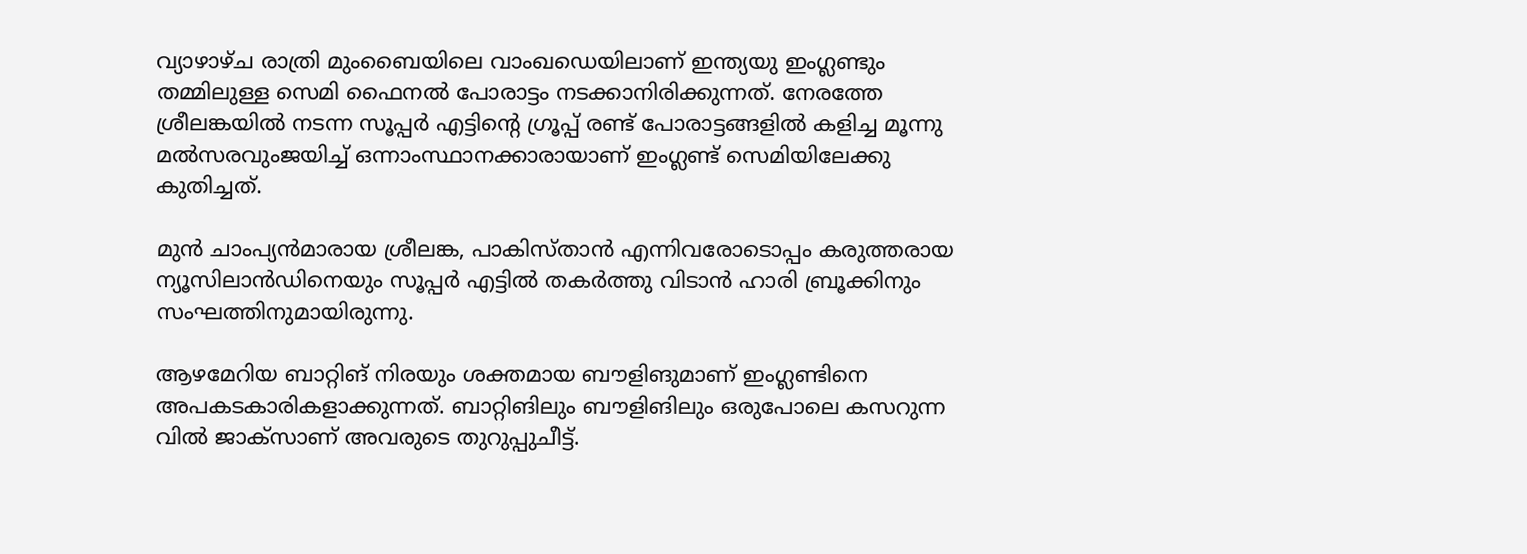വ്യാഴാഴ്ച രാത്രി മുംബൈയിലെ വാംഖഡെയിലാണ് ഇന്ത്യയു ഇംഗ്ലണ്ടും തമ്മിലുള്ള സെമി ഫൈനല്‍ പോരാട്ടം നടക്കാനിരിക്കുന്നത്. നേരത്തേ ശ്രീലങ്കയില്‍ നടന്ന സൂപ്പര്‍ എട്ടിന്റെ ഗ്രൂപ്പ് രണ്ട് പോരാട്ടങ്ങളില്‍ കളിച്ച മൂന്നു മല്‍സരവുംജയിച്ച് ഒന്നാംസ്ഥാനക്കാരായാണ് ഇംഗ്ലണ്ട് സെമിയിലേക്കു കുതിച്ചത്.

മുന്‍ ചാംപ്യന്‍മാരായ ശ്രീലങ്ക, പാകിസ്താന്‍ എന്നിവരോടൊപ്പം കരുത്തരായ ന്യൂസിലാന്‍ഡിനെയും സൂപ്പര്‍ എട്ടില്‍ തകര്‍ത്തു വിടാന്‍ ഹാരി ബ്രൂക്കിനും സംഘത്തിനുമായിരുന്നു.

ആഴമേറിയ ബാറ്റിങ് നിരയും ശക്തമായ ബൗളിങുമാണ് ഇംഗ്ലണ്ടിനെ അപകടകാരികളാക്കുന്നത്. ബാറ്റിങിലും ബൗളിങിലും ഒരുപോലെ കസറുന്ന വില്‍ ജാക്‌സാണ് അവരുടെ തുറുപ്പുചീട്ട്.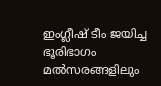ഇംഗ്ലീഷ് ടീം ജയിച്ച ഭൂരിഭാഗം മല്‍സരങ്ങളിലും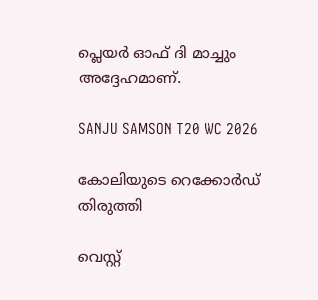പ്ലെയര്‍ ഓഫ് ദി മാച്ചും അദ്ദേഹമാണ്.

SANJU SAMSON T20 WC 2026

കോലിയുടെ റെക്കോര്‍ഡ് തിരുത്തി

വെസ്റ്റ്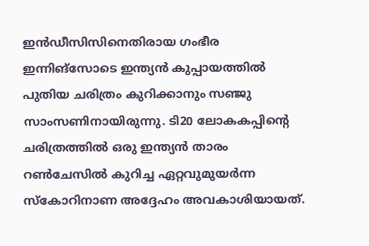ഇന്‍ഡീസിസിനെതിരായ ഗംഭീര ഇന്നിങ്‌സോടെ ഇന്ത്യന്‍ കുപ്പായത്തില്‍ പുതിയ ചരിത്രം കുറിക്കാനും സഞ്ജു സാംസണിനായിരുന്നു. ടി20 ലോകകപ്പിന്റെ ചരിത്രത്തില്‍ ഒരു ഇന്ത്യന്‍ താരം റണ്‍ചേസില്‍ കുറിച്ച ഏറ്റവുമുയര്‍ന്ന സ്‌കോറിനാണ അദ്ദേഹം അവകാശിയായത്.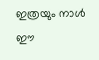ഇത്രയും നാള്‍ ഈ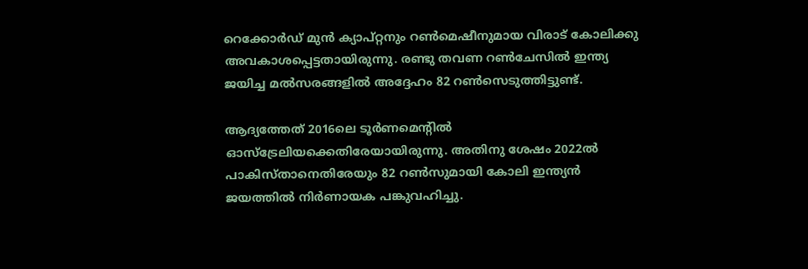റെക്കോര്‍ഡ് മുന്‍ ക്യാപ്റ്റനും റണ്‍മെഷീനുമായ വിരാട് കോലിക്കു അവകാശപ്പെട്ടതായിരുന്നു. രണ്ടു തവണ റണ്‍ചേസില്‍ ഇന്ത്യ ജയിച്ച മല്‍സരങ്ങളില്‍ അദ്ദേഹം 82 റണ്‍സെടുത്തിട്ടുണ്ട്.

ആദ്യത്തേത് 2016ലെ ടൂര്‍ണമെന്റില്‍ ഓസ്‌ട്രേലിയക്കെതിരേയായിരുന്നു. അതിനു ശേഷം 2022ല്‍ പാകിസ്താനെതിരേയും 82 റണ്‍സുമായി കോലി ഇന്ത്യന്‍ ജയത്തില്‍ നിര്‍ണായക പങ്കുവഹിച്ചു.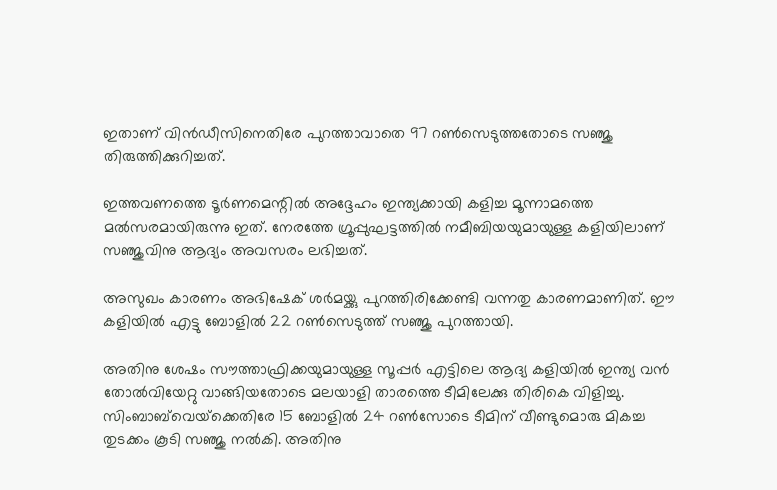ഇതാണ് വിന്‍ഡീസിനെതിരേ പുറത്താവാതെ 97 റണ്‍സെടുത്തതോടെ സഞ്ജു തിരുത്തിക്കുറിച്ചത്.

ഇത്തവണത്തെ ടൂര്‍ണമെന്റില്‍ അദ്ദേഹം ഇന്ത്യക്കായി കളിച്ച മൂന്നാമത്തെ മല്‍സരമായിരുന്നു ഇത്. നേരത്തേ ഗ്രൂപ്പുഘട്ടത്തില്‍ നമീബിയയുമായുള്ള കളിയിലാണ് സഞ്ജുവിനു ആദ്യം അവസരം ലഭിച്ചത്.

അസുഖം കാരണം അഭിഷേക് ശര്‍മയ്ക്കു പുറത്തിരിക്കേണ്ടി വന്നതു കാരണമാണിത്. ഈ കളിയില്‍ എട്ടു ബോളില്‍ 22 റണ്‍സെടുത്ത് സഞ്ജു പുറത്തായി.

അതിനു ശേഷം സൗത്താഫ്രിക്കയുമായുള്ള സൂപ്പര്‍ എട്ടിലെ ആദ്യ കളിയില്‍ ഇന്ത്യ വന്‍ തോല്‍വിയേറ്റു വാങ്ങിയതോടെ മലയാളി താരത്തെ ടീമിലേക്കു തിരികെ വിളിച്ചു. സിംബാബ്‌വെയ്‌ക്കെതിരേ 15 ബോളില്‍ 24 റണ്‍സോടെ ടീമിന് വീണ്ടുമൊരു മികച്ച തുടക്കം കൂടി സഞ്ജു നല്‍കി. അതിനു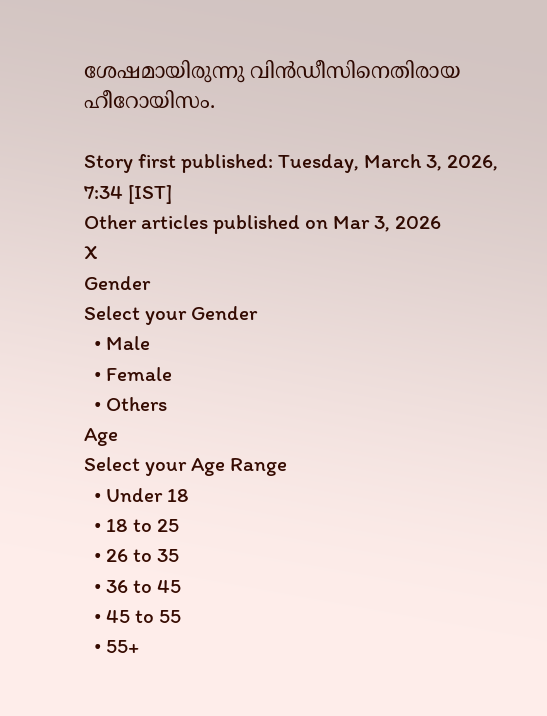ശേഷമായിരുന്നു വിന്‍ഡീസിനെതിരായ ഹീറോയിസം.

Story first published: Tuesday, March 3, 2026, 7:34 [IST]
Other articles published on Mar 3, 2026
X
Gender
Select your Gender
  • Male
  • Female
  • Others
Age
Select your Age Range
  • Under 18
  • 18 to 25
  • 26 to 35
  • 36 to 45
  • 45 to 55
  • 55+